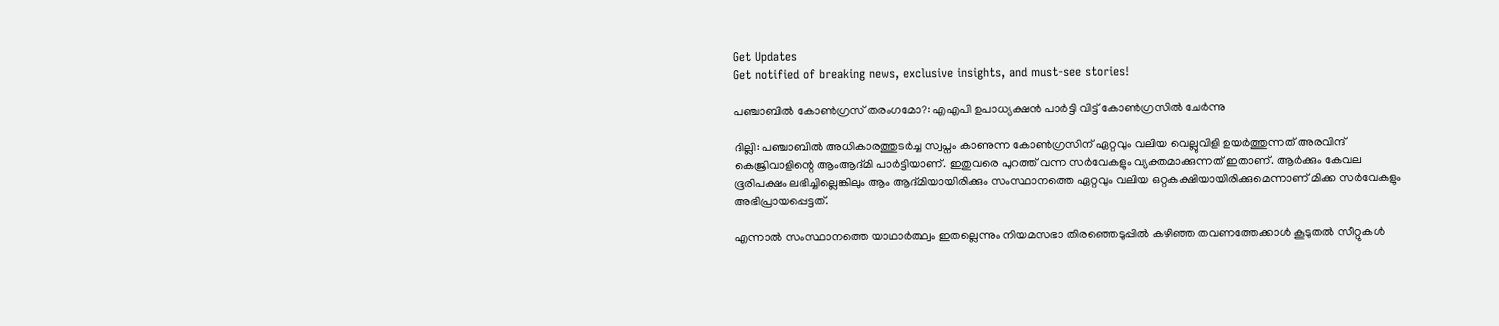Get Updates
Get notified of breaking news, exclusive insights, and must-see stories!

പഞ്ചാബില്‍ കോണ്‍ഗ്രസ് തരംഗമോ?: എഎപി ഉപാധ്യക്ഷന്‍ പാർട്ടി വിട്ട് കോണ്‍ഗ്രസില്‍ ചേർന്നു

ദില്ലി: പഞ്ചാബില്‍ അധികാരത്തുടർച്ച സ്വപ്നം കാണുന്ന കോണ്‍ഗ്രസിന് ഏറ്റവും വലിയ വെല്ലുവിളി ഉയർത്തുന്നത് അരവിന്ദ് കെജ്രിവാളിന്റെ ആംആദ്മി പാർട്ടിയാണ്. ഇതുവരെ പുറത്ത് വന്ന സർവേകളും വ്യക്തമാക്കുന്നത് ഇതാണ്. ആർക്കും കേവല ഭൂരിപക്ഷം ലഭിച്ചില്ലെങ്കിലും ആം ആദ്മിയായിരിക്കും സംസ്ഥാനത്തെ ഏറ്റവും വലിയ ഒറ്റകക്ഷിയായിരിക്കുമെന്നാണ് മിക്ക സർവേകളും അഭിപ്രായപ്പെട്ടത്.

എന്നാല്‍ സംസ്ഥാനത്തെ യാഥാർത്ഥ്വം ഇതല്ലെന്നും നിയമസഭാ തിരഞ്ഞെടുപ്പില്‍ കഴിഞ്ഞ തവണത്തേക്കാള്‍ കൂടുതല്‍ സീറ്റുകള്‍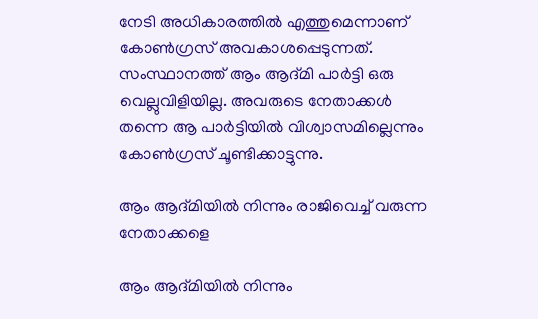നേടി അധികാരത്തില്‍ എത്തുമെന്നാണ് കോണ്‍ഗ്രസ് അവകാശപ്പെടുന്നത്. സംസ്ഥാനത്ത് ആം ആദ്മി പാർട്ടി ഒരു വെല്ലുവിളിയില്ല. അവരുടെ നേതാക്കള്‍ തന്നെ ആ പാർട്ടിയില്‍ വിശ്വാസമില്ലെന്നും കോണ്‍ഗ്രസ് ചൂണ്ടിക്കാട്ടുന്നു.

ആം ആദ്മിയില്‍ നിന്നും രാജിവെച്ച് വരുന്ന നേതാക്കളെ

ആം ആദ്മിയില്‍ നിന്നും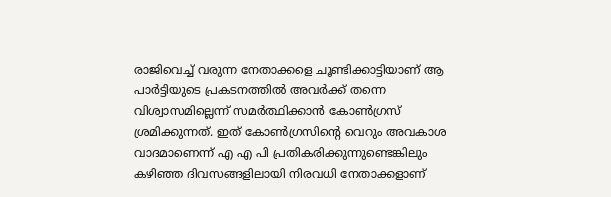രാജിവെച്ച് വരുന്ന നേതാക്കളെ ചൂണ്ടിക്കാട്ടിയാണ് ആ പാർട്ടിയുടെ പ്രകടനത്തില്‍ അവർക്ക് തന്നെ വിശ്വാസമില്ലെന്ന് സമർത്ഥിക്കാന്‍ കോണ്‍ഗ്രസ് ശ്രമിക്കുന്നത്. ഇത് കോണ്‍ഗ്രസിന്റെ വെറും അവകാശ വാദമാണെന്ന് എ എ പി പ്രതികരിക്കുന്നുണ്ടെങ്കിലും കഴിഞ്ഞ ദിവസങ്ങളിലായി നിരവധി നേതാക്കളാണ്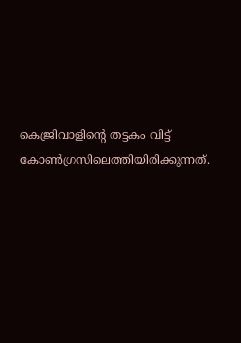കെജ്രിവാളിന്റെ തട്ടകം വിട്ട് കോണ്‍ഗ്രസിലെത്തിയിരിക്കുന്നത്.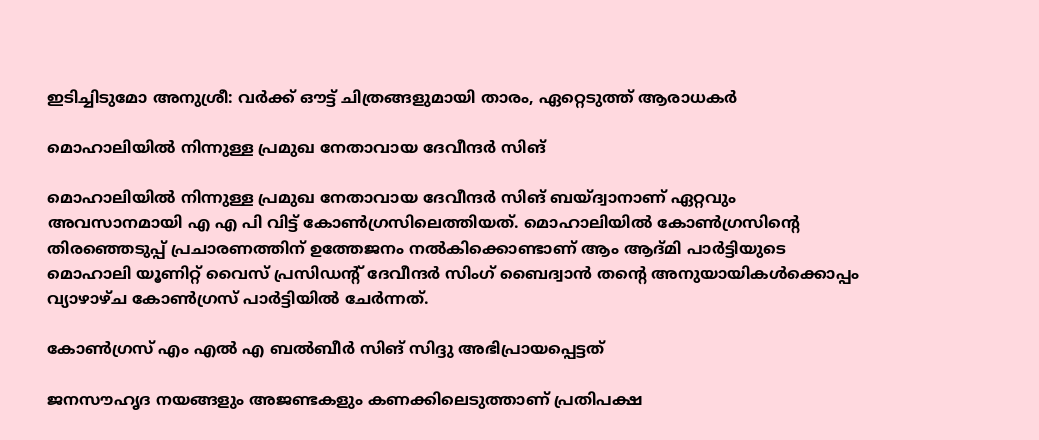ഇടിച്ചിടുമോ അനുശ്രീ: വർക്ക് ഔട്ട് ചിത്രങ്ങളുമായി താരം, ഏറ്റെടുത്ത് ആരാധകർ

മൊഹാലിയില്‍ നിന്നുള്ള പ്രമുഖ നേതാവായ ദേവീന്ദർ സിങ്

മൊഹാലിയില്‍ നിന്നുള്ള പ്രമുഖ നേതാവായ ദേവീന്ദർ സിങ് ബയ്ദ്വാനാണ് ഏറ്റവും അവസാനമായി എ എ പി വിട്ട് കോണ്‍ഗ്രസിലെത്തിയത്. മൊഹാലിയിൽ കോൺഗ്രസിന്റെ തിരഞ്ഞെടുപ്പ് പ്രചാരണത്തിന് ഉത്തേജനം നൽകിക്കൊണ്ടാണ് ആം ആദ്മി പാർട്ടിയുടെ മൊഹാലി യൂണിറ്റ് വൈസ് പ്രസിഡന്റ് ദേവീന്ദർ സിംഗ് ബൈദ്വാൻ തന്റെ അനുയായികൾക്കൊപ്പം വ്യാഴാഴ്ച കോൺഗ്രസ് പാർട്ടിയിൽ ചേർന്നത്.

കോൺഗ്രസ് എം എൽ എ ബൽബീർ സിങ് സിദ്ദു അഭിപ്രായപ്പെട്ടത്

ജനസൗഹൃദ നയങ്ങളും അജണ്ടകളും കണക്കിലെടുത്താണ് പ്രതിപക്ഷ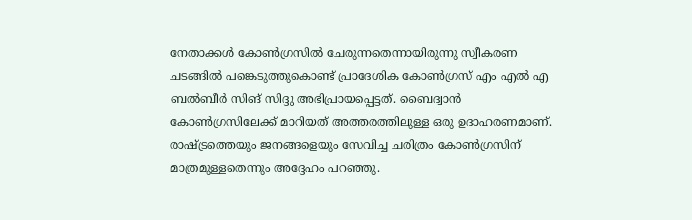നേതാക്കൾ കോൺഗ്രസിൽ ചേരുന്നതെന്നായിരുന്നു സ്വീകരണ ചടങ്ങില്‍ പങ്കെടുത്തുകൊണ്ട് പ്രാദേശിക കോൺഗ്രസ് എം എൽ എ ബൽബീർ സിങ് സിദ്ദു അഭിപ്രായപ്പെട്ടത്. ബൈദ്വാൻ കോൺഗ്രസിലേക്ക് മാറിയത് അത്തരത്തിലുള്ള ഒരു ഉദാഹരണമാണ്. രാഷ്ട്രത്തെയും ജനങ്ങളെയും സേവിച്ച ചരിത്രം കോൺഗ്രസിന് മാത്രമുള്ളതെന്നും അദ്ദേഹം പറഞ്ഞു.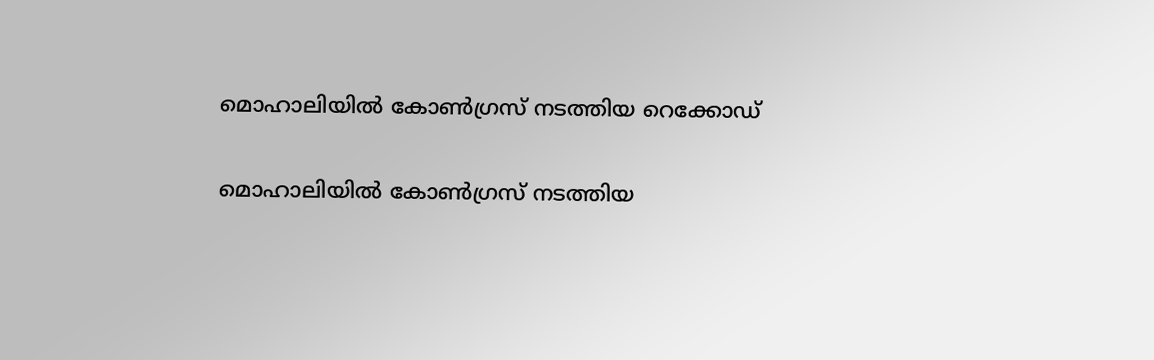മൊഹാലിയിൽ കോൺഗ്രസ് നടത്തിയ റെക്കോഡ്

മൊഹാലിയിൽ കോൺഗ്രസ് നടത്തിയ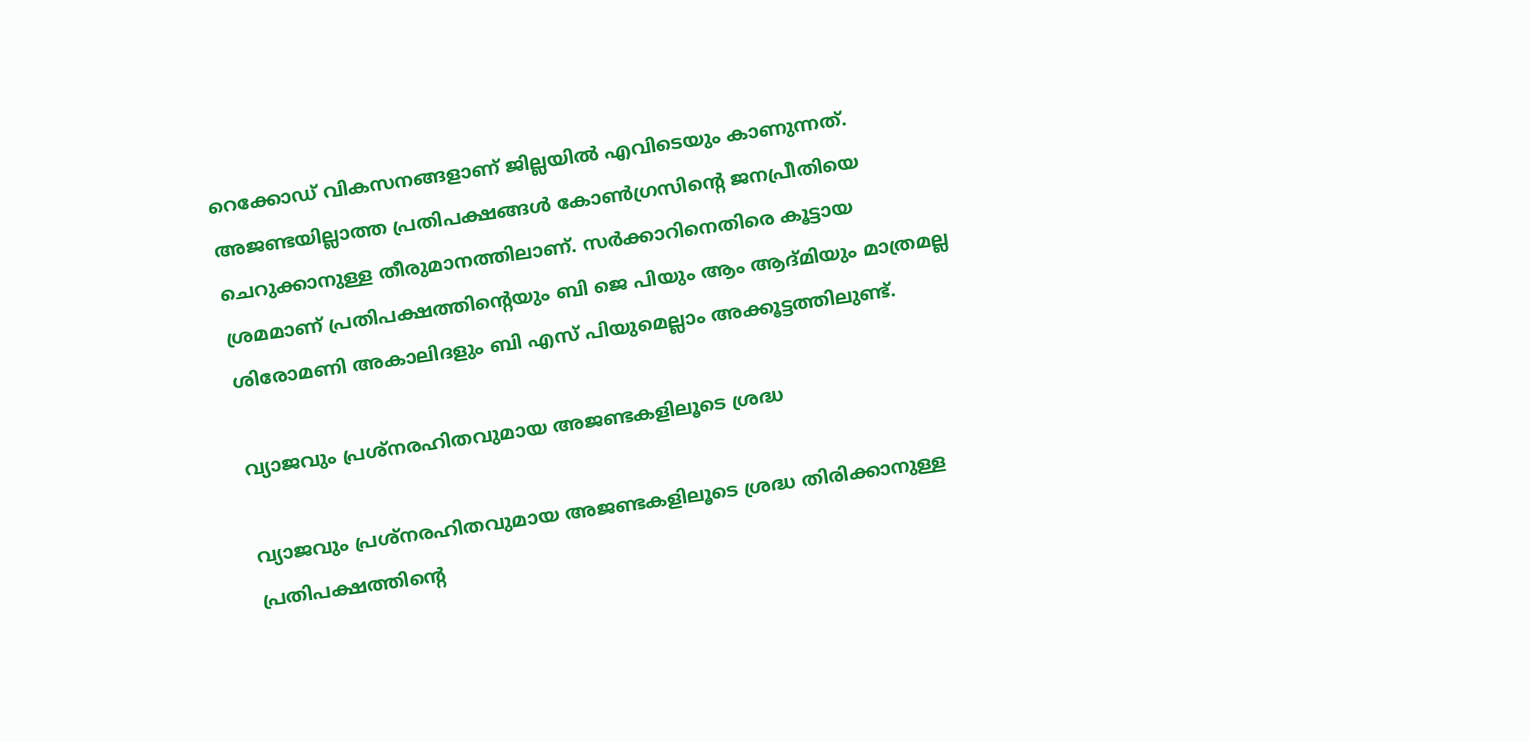റെക്കോഡ് വികസനങ്ങളാണ് ജില്ലയിൽ എവിടെയും കാണുന്നത്. അജണ്ടയില്ലാത്ത പ്രതിപക്ഷങ്ങൾ കോൺഗ്രസിന്റെ ജനപ്രീതിയെ ചെറുക്കാനുള്ള തീരുമാനത്തിലാണ്. സർക്കാറിനെതിരെ കൂട്ടായ ശ്രമമാണ് പ്രതിപക്ഷത്തിന്റെയും ബി ജെ പിയും ആം ആദ്മിയും മാത്രമല്ല ശിരോമണി അകാലിദളും ബി എസ് പിയുമെല്ലാം അക്കൂട്ടത്തിലുണ്ട്.

വ്യാജവും പ്രശ്‌നരഹിതവുമായ അജണ്ടകളിലൂടെ ശ്രദ്ധ

വ്യാജവും പ്രശ്‌നരഹിതവുമായ അജണ്ടകളിലൂടെ ശ്രദ്ധ തിരിക്കാനുള്ള പ്രതിപക്ഷത്തിന്റെ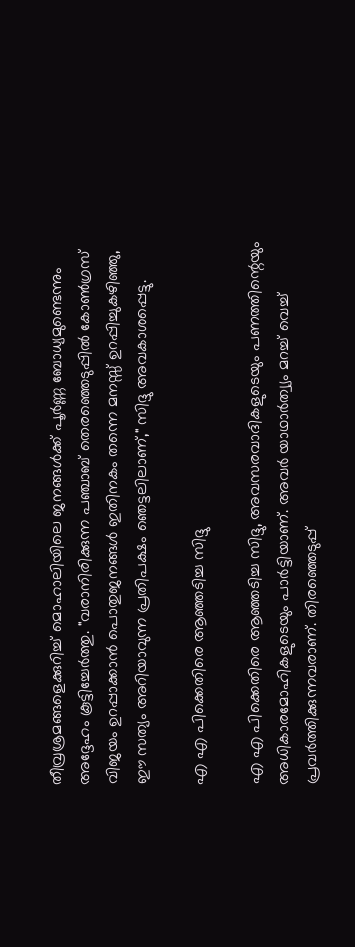തീവ്രശ്രമങ്ങളെക്കുറിച്ച് മൊഹാലിയിലെ ജനങ്ങൾക്ക് പൂർണ്ണ ബോധ്യമുണ്ടെന്നും അദ്ദേഹം കൂട്ടിച്ചേർത്തു. "വരാനിരിക്കുന്ന പഞ്ചാബ് തെരഞ്ഞെടുപ്പിൽ കോൺഗ്രസ് വിജയം ഉറപ്പാക്കാൻ പൊതുജനങ്ങൾ ഇതിനകം തന്നെ മനസ്സ് ഉറപ്പിച്ചുകഴിഞ്ഞു, ഈ സത്യം അറിയാവുന്ന പ്രതിപക്ഷം ഞെട്ടലിലാണ്," സിദ്ദു അവകാശപ്പെട്ടു.

എ എ പിക്കെതിരെ ആഞ്ഞടിച്ച സിദ്ദു

എ എ പിക്കെതിരെ ആഞ്ഞടിച്ച സിദ്ദു, അവസരവാദികളുടെയും പണത്തിന്റെയും അധികാരമോഹികളുടെയും പാർട്ടിയാണ്. അവർ യാഥാർത്വ്യം മറച്ച് വെച്ച് പ്രവർത്തിക്കുന്നവരാണ്. തിരഞ്ഞെടുപ്പ്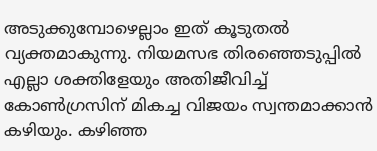അടുക്കുമ്പോഴെല്ലാം ഇത് കൂടുതല്‍ വ്യക്തമാകുന്നു. നിയമസഭ തിരഞ്ഞെടുപ്പില്‍ എല്ലാ ശക്തിളേയും അതിജീവിച്ച് കോണ്‍ഗ്രസിന് മികച്ച വിജയം സ്വന്തമാക്കാന്‍ കഴിയും. കഴിഞ്ഞ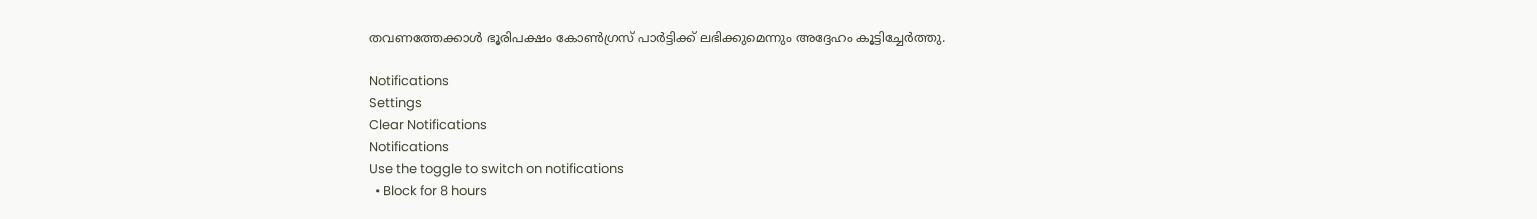തവണത്തേക്കാള്‍ ഭൂരിപക്ഷം കോണ്‍ഗ്രസ് പാർട്ടിക്ക് ലഭിക്കുമെന്നും അദ്ദേഹം കൂട്ടിച്ചേർത്തു.

Notifications
Settings
Clear Notifications
Notifications
Use the toggle to switch on notifications
  • Block for 8 hours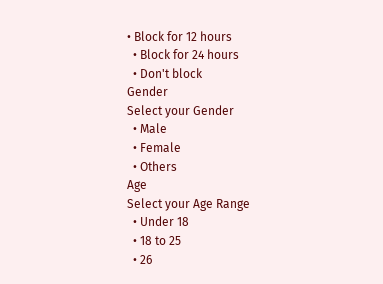• Block for 12 hours
  • Block for 24 hours
  • Don't block
Gender
Select your Gender
  • Male
  • Female
  • Others
Age
Select your Age Range
  • Under 18
  • 18 to 25
  • 26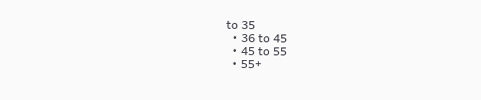to 35
  • 36 to 45
  • 45 to 55
  • 55+